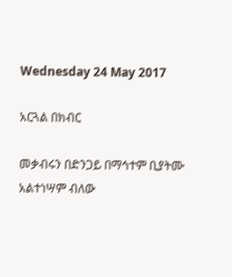Wednesday 24 May 2017

አርጓል በክብር

መቃብሩን በድንጋይ በማኅተም ቢያትሙ
አልተነሣም ብለው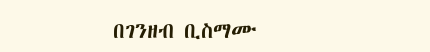በገንዘብ ቢስማሙ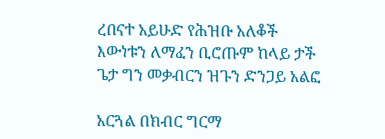ረበናተ አይሁድ የሕዝቡ አለቆች
እውነቱን ለማፈን ቢሮጡም ከላይ ታች
ጌታ ግን መቃብርን ዝጉን ድንጋይ አልፎ

አርጓል በክብር ግርማ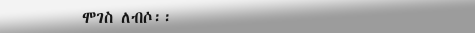ሞገስ ለብሶ፡፡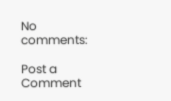No comments:

Post a Comment